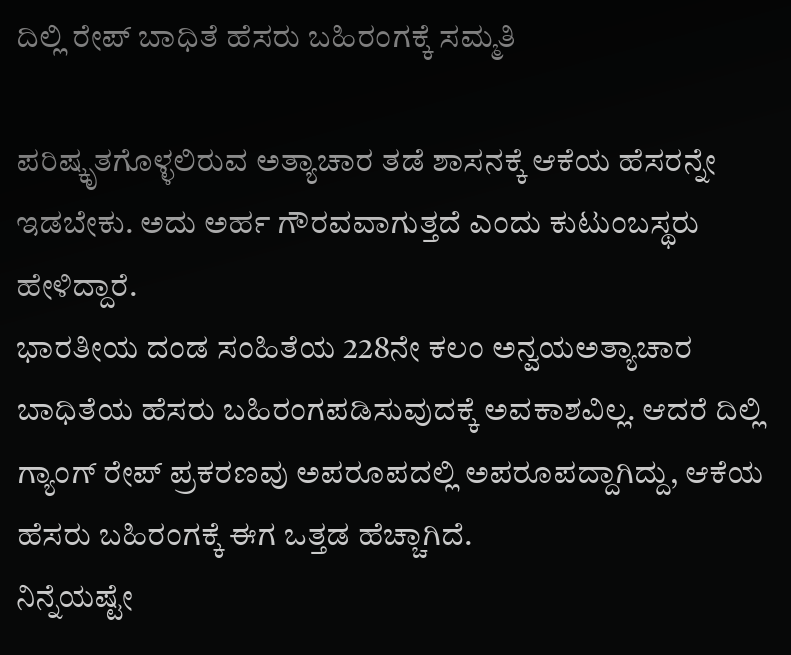ದಿಲ್ಲಿ ರೇಪ್ ಬಾಧಿತೆ ಹೆಸರು ಬಹಿರಂಗಕ್ಕೆ ಸಮ್ಮತಿ

ಪರಿಷ್ಕೃತಗೊಳ್ಳಲಿರುವ ಅತ್ಯಾಚಾರ ತಡೆ ಶಾಸನಕ್ಕೆ ಆಕೆಯ ಹೆಸರನ್ನೇ ಇಡಬೇಕು. ಅದು ಅರ್ಹ ಗೌರವವಾಗುತ್ತದೆ ಎಂದು ಕುಟುಂಬಸ್ಥರು ಹೇಳಿದ್ದಾರೆ.
ಭಾರತೀಯ ದಂಡ ಸಂಹಿತೆಯ 228ನೇ ಕಲಂ ಅನ್ವಯಅತ್ಯಾಚಾರ ಬಾಧಿತೆಯ ಹೆಸರು ಬಹಿರಂಗಪಡಿಸುವುದಕ್ಕೆ ಅವಕಾಶವಿಲ್ಲ. ಆದರೆ ದಿಲ್ಲಿ ಗ್ಯಾಂಗ್ ರೇಪ್ ಪ್ರಕರಣವು ಅಪರೂಪದಲ್ಲಿ ಅಪರೂಪದ್ದಾಗಿದ್ದು, ಆಕೆಯ ಹೆಸರು ಬಹಿರಂಗಕ್ಕೆ ಈಗ ಒತ್ತಡ ಹೆಚ್ಚಾಗಿದೆ.
ನಿನ್ನೆಯಷ್ಟೇ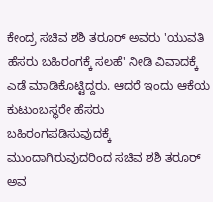ಕೇಂದ್ರ ಸಚಿವ ಶಶಿ ತರೂರ್ ಅವರು 'ಯುವತಿ ಹೆಸರು ಬಹಿರಂಗಕ್ಕೆ ಸಲಹೆ' ನೀಡಿ ವಿವಾದಕ್ಕೆ ಎಡೆ ಮಾಡಿಕೊಟ್ಟಿದ್ದರು. ಆದರೆ ಇಂದು ಆಕೆಯ ಕುಟುಂಬಸ್ಥರೇ ಹೆಸರು ಬಹಿರಂಗಪಡಿಸುವುದಕ್ಕೆ ಮುಂದಾಗಿರುವುದರಿಂದ ಸಚಿವ ಶಶಿ ತರೂರ್ ಅವ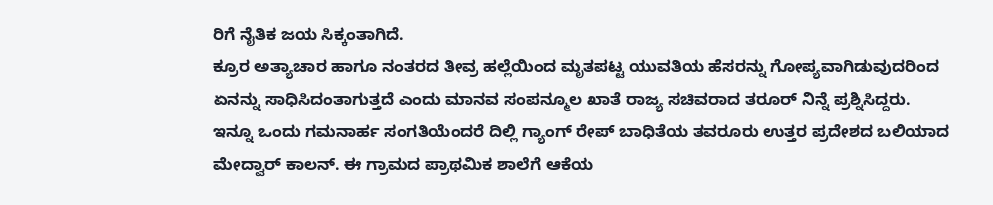ರಿಗೆ ನೈತಿಕ ಜಯ ಸಿಕ್ಕಂತಾಗಿದೆ.
ಕ್ರೂರ ಅತ್ಯಾಚಾರ ಹಾಗೂ ನಂತರದ ತೀವ್ರ ಹಲ್ಲೆಯಿಂದ ಮೃತಪಟ್ಟ ಯುವತಿಯ ಹೆಸರನ್ನು ಗೋಪ್ಯವಾಗಿಡುವುದರಿಂದ ಏನನ್ನು ಸಾಧಿಸಿದಂತಾಗುತ್ತದೆ ಎಂದು ಮಾನವ ಸಂಪನ್ಮೂಲ ಖಾತೆ ರಾಜ್ಯ ಸಚಿವರಾದ ತರೂರ್ ನಿನ್ನೆ ಪ್ರಶ್ನಿಸಿದ್ದರು.
ಇನ್ನೂ ಒಂದು ಗಮನಾರ್ಹ ಸಂಗತಿಯೆಂದರೆ ದಿಲ್ಲಿ ಗ್ಯಾಂಗ್ ರೇಪ್ ಬಾಧಿತೆಯ ತವರೂರು ಉತ್ತರ ಪ್ರದೇಶದ ಬಲಿಯಾದ ಮೇದ್ವಾರ್ ಕಾಲನ್. ಈ ಗ್ರಾಮದ ಪ್ರಾಥಮಿಕ ಶಾಲೆಗೆ ಆಕೆಯ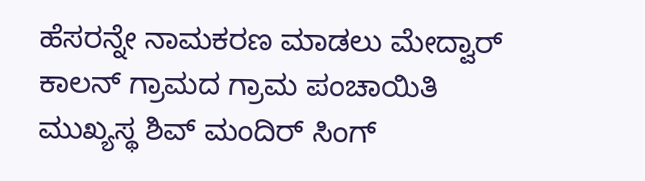ಹೆಸರನ್ನೇ ನಾಮಕರಣ ಮಾಡಲು ಮೇದ್ವಾರ್ ಕಾಲನ್ ಗ್ರಾಮದ ಗ್ರಾಮ ಪಂಚಾಯಿತಿ ಮುಖ್ಯಸ್ಥ ಶಿವ್ ಮಂದಿರ್ ಸಿಂಗ್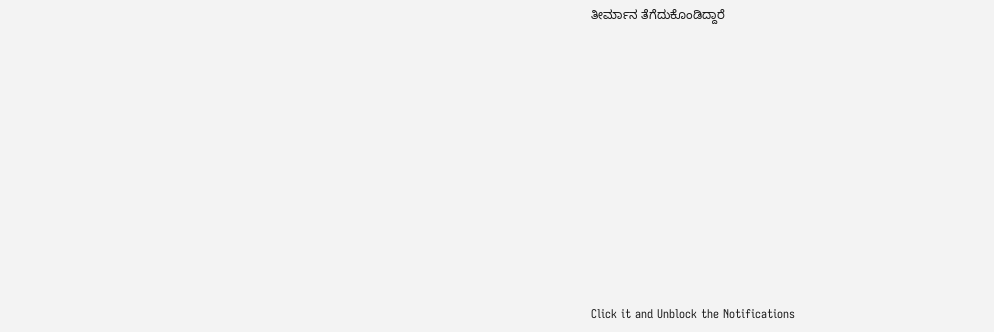ತೀರ್ಮಾನ ತೆಗೆದುಕೊಂಡಿದ್ದಾರೆ












Click it and Unblock the Notifications